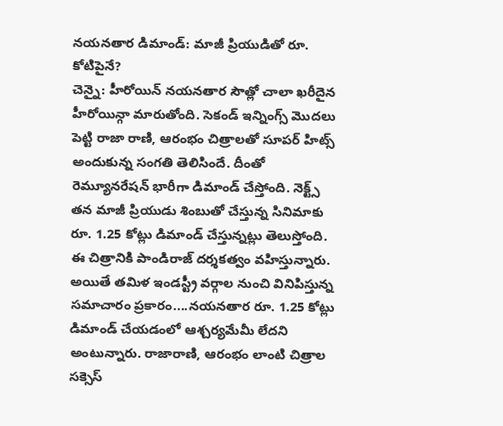నయనతార డిమాండ్: మాజీ ప్రియుడితో రూ. కోటిపైనే?
చెన్నై: హీరోయిన్ నయనతార సౌత్లో చాలా ఖరీదైన హీరోయిన్గా మారుతోంది. సెకండ్ ఇన్నింగ్స్ మొదలు పెట్టి రాజా రాణి, ఆరంభం చిత్రాలతో సూపర్ హిట్స్ అందుకున్న సంగతి తెలిసిందే. దీంతో రెమ్యూనరేషన్ భారీగా డిమాండ్ చేస్తోంది. నెక్ట్స్ తన మాజీ ప్రియుడు శింబుతో చేస్తున్న సినిమాకు రూ. 1.25 కోట్లు డిమాండ్ చేస్తున్నట్లు తెలుస్తోంది. ఈ చిత్రానికి పాండిరాజ్ దర్శకత్వం వహిస్తున్నారు.
అయితే తమిళ ఇండస్ట్రీ వర్గాల నుంచి వినిపిస్తున్న సమాచారం ప్రకారం....నయనతార రూ. 1.25 కోట్లు డిమాండ్ చేయడంలో ఆశ్చర్యమేమీ లేదని అంటున్నారు. రాజారాణి, ఆరంభం లాంటి చిత్రాల సక్సెస్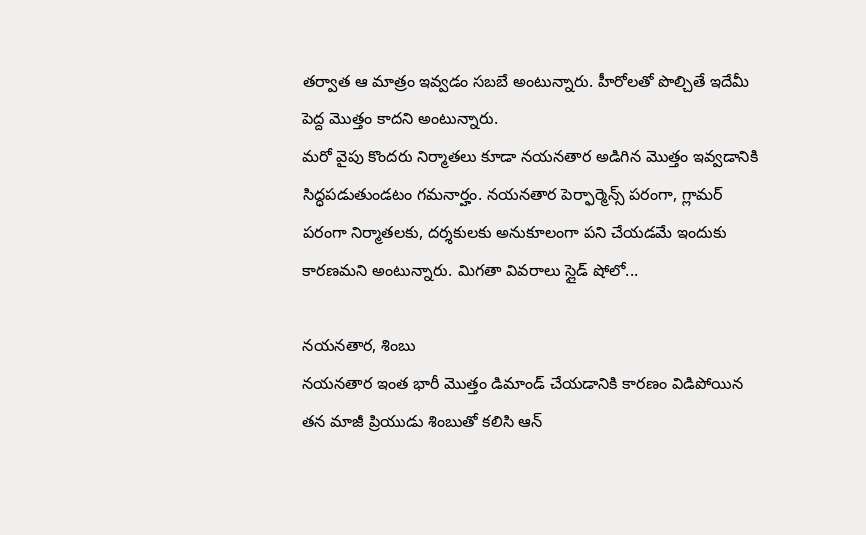తర్వాత ఆ మాత్రం ఇవ్వడం సబబే అంటున్నారు. హీరోలతో పొల్చితే ఇదేమీ పెద్ద మొత్తం కాదని అంటున్నారు.
మరో వైపు కొందరు నిర్మాతలు కూడా నయనతార అడిగిన మొత్తం ఇవ్వడానికి సిద్ధపడుతుండటం గమనార్హం. నయనతార పెర్ఫార్మెన్స్ పరంగా, గ్లామర్ పరంగా నిర్మాతలకు, దర్శకులకు అనుకూలంగా పని చేయడమే ఇందుకు కారణమని అంటున్నారు. మిగతా వివరాలు స్లైడ్ షోలో...

నయనతార, శింబు
నయనతార ఇంత భారీ మొత్తం డిమాండ్ చేయడానికి కారణం విడిపోయిన తన మాజీ ప్రియుడు శింబుతో కలిసి ఆన్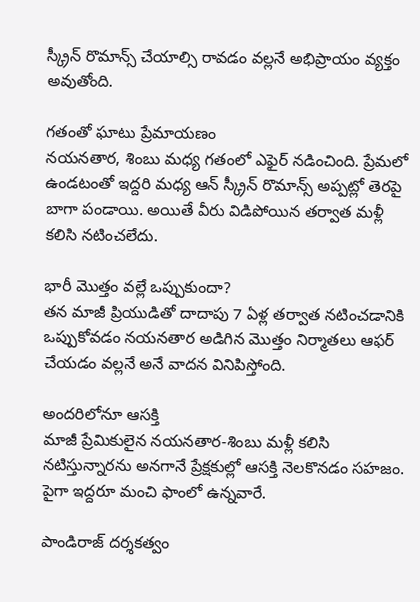స్క్రీన్ రొమాన్స్ చేయాల్సి రావడం వల్లనే అభిప్రాయం వ్యక్తం అవుతోంది.

గతంతో ఘాటు ప్రేమాయణం
నయనతార, శింబు మధ్య గతంలో ఎఫైర్ నడించింది. ప్రేమలో ఉండటంతో ఇద్దరి మధ్య ఆన్ స్క్రీన్ రొమాన్స్ అప్పట్లో తెరపై బాగా పండాయి. అయితే వీరు విడిపోయిన తర్వాత మళ్లీ కలిసి నటించలేదు.

భారీ మొత్తం వల్లే ఒప్పుకుందా?
తన మాజీ ప్రియుడితో దాదాపు 7 ఏళ్ల తర్వాత నటించడానికి ఒప్పుకోవడం నయనతార అడిగిన మొత్తం నిర్మాతలు ఆఫర్ చేయడం వల్లనే అనే వాదన వినిపిస్తోంది.

అందరిలోనూ ఆసక్తి
మాజీ ప్రేమికులైన నయనతార-శింబు మళ్లీ కలిసి నటిస్తున్నారను అనగానే ప్రేక్షకుల్లో ఆసక్తి నెలకొనడం సహజం. పైగా ఇద్దరూ మంచి ఫాంలో ఉన్నవారే.

పాండిరాజ్ దర్శకత్వం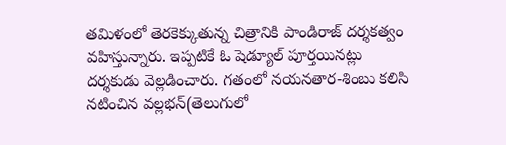తమిళంలో తెరకెక్కుతున్న చిత్రానికి పాండిరాజ్ దర్శకత్వం వహిస్తున్నారు. ఇప్పటికే ఓ షెడ్యూల్ పూర్తయినట్లు దర్శకుడు వెల్లడించారు. గతంలో నయనతార-శింబు కలిసి నటించిన వల్లభన్(తెలుగులో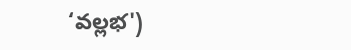‘వల్లభ')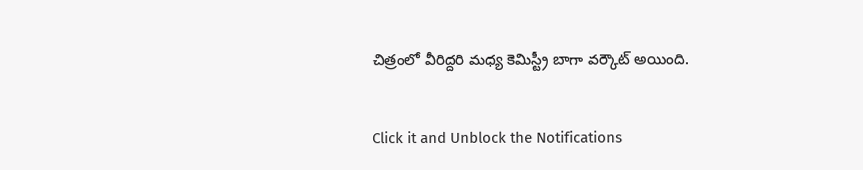చిత్రంలో వీరిద్దరి మధ్య కెమిస్ట్రీ బాగా వర్కౌట్ అయింది.


Click it and Unblock the Notifications